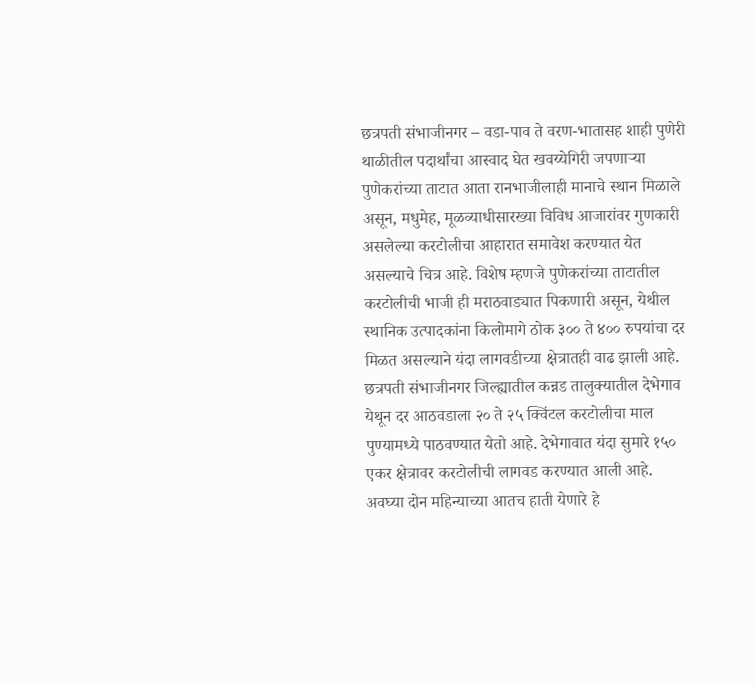छत्रपती संभाजीनगर – वडा-पाव ते वरण-भातासह शाही पुणेरी थाळीतील पदार्थांचा आस्वाद घेत खवय्येगिरी जपणाऱ्या पुणेकरांच्या ताटात आता रानभाजीलाही मानाचे स्थान मिळाले असून, मधुमेह, मूळव्याधीसारख्या विविध आजारांवर गुणकारी असलेल्या करटोलीचा आहारात समावेश करण्यात येत असल्याचे चित्र आहे. विशेष म्हणजे पुणेकरांच्या ताटातील करटोलीची भाजी ही मराठवाड्यात पिकणारी असून, येथील स्थानिक उत्पादकांना किलोमागे ठोक ३०० ते ४०० रुपयांचा दर मिळत असल्याने यंदा लागवडीच्या क्षेत्रातही वाढ झाली आहे.
छत्रपती संभाजीनगर जिल्ह्यातील कन्नड तालुक्यातील देभेगाव येथून दर आठवडाला २० ते २५ क्विंटल करटोलीचा माल पुण्यामध्ये पाठवण्यात येतो आहे. देभेगावात यंदा सुमारे १५० एकर क्षेत्रावर करटोलीची लागवड करण्यात आली आहे. अवघ्या दोन महिन्याच्या आतच हाती येणारे हे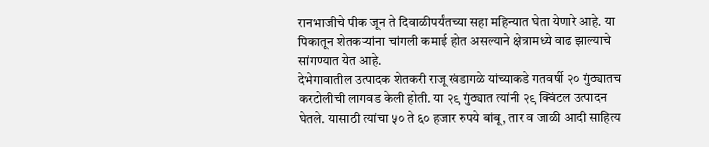रानभाजीचे पीक जून ते दिवाळीपर्यंतच्या सहा महिन्यात घेता येणारे आहे. या पिकातून शेतकऱ्यांना चांगली कमाई होत असल्याने क्षेत्रामध्ये वाढ झाल्याचे सांगण्यात येत आहे.
देभेगावातील उत्पादक शेतकरी राजू खंडागळे यांच्याकडे गतवर्षी २० गुंठ्यातच करटोलीची लागवड केली होती. या २९ गुंठ्यात त्यांनी २९ क्विंटल उत्पादन घेतले. यासाठी त्यांचा ५० ते ६० हजार रुपये बांबू, तार व जाळी आदी साहित्य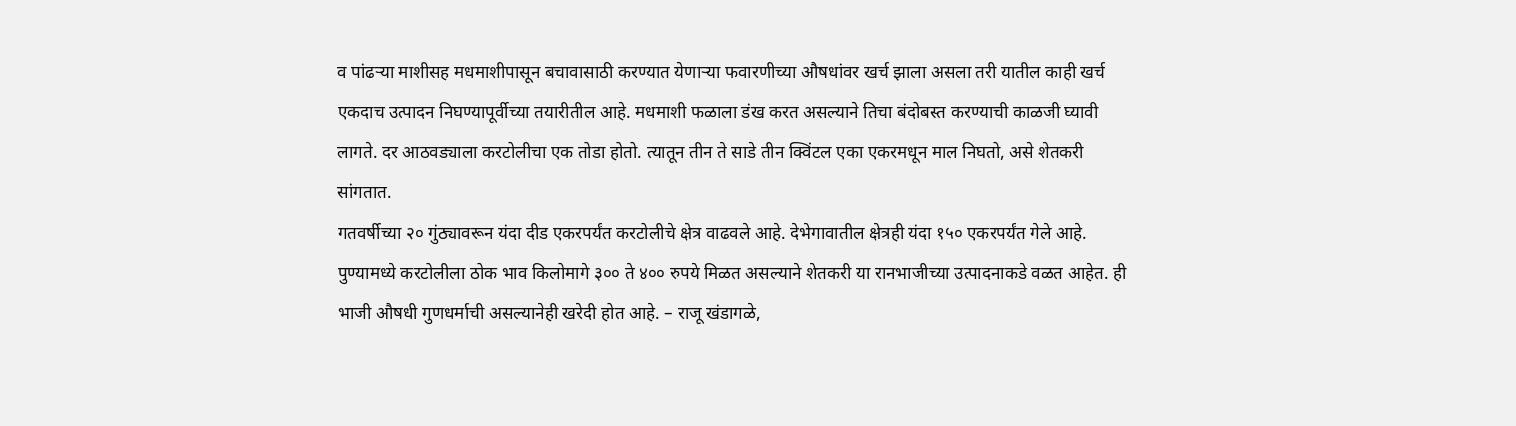व पांढऱ्या माशीसह मधमाशीपासून बचावासाठी करण्यात येणाऱ्या फवारणीच्या औषधांवर खर्च झाला असला तरी यातील काही खर्च एकदाच उत्पादन निघण्यापूर्वीच्या तयारीतील आहे. मधमाशी फळाला डंख करत असल्याने तिचा बंदोबस्त करण्याची काळजी घ्यावी लागते. दर आठवड्याला करटोलीचा एक तोडा होतो. त्यातून तीन ते साडे तीन क्विंटल एका एकरमधून माल निघतो, असे शेतकरी सांगतात.
गतवर्षीच्या २० गुंठ्यावरून यंदा दीड एकरपर्यंत करटोलीचे क्षेत्र वाढवले आहे. देभेगावातील क्षेत्रही यंदा १५० एकरपर्यंत गेले आहे. पुण्यामध्ये करटोलीला ठोक भाव किलोमागे ३०० ते ४०० रुपये मिळत असल्याने शेतकरी या रानभाजीच्या उत्पादनाकडे वळत आहेत. ही भाजी औषधी गुणधर्माची असल्यानेही खरेदी होत आहे. – राजू खंडागळे,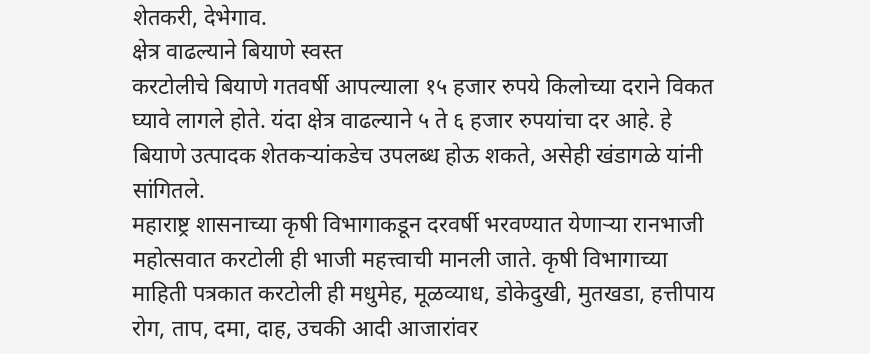शेतकरी, देभेगाव.
क्षेत्र वाढल्याने बियाणे स्वस्त
करटोलीचे बियाणे गतवर्षी आपल्याला १५ हजार रुपये किलोच्या दराने विकत घ्यावे लागले होते. यंदा क्षेत्र वाढल्याने ५ ते ६ हजार रुपयांचा दर आहे. हे बियाणे उत्पादक शेतकऱ्यांकडेच उपलब्ध होऊ शकते, असेही खंडागळे यांनी सांगितले.
महाराष्ट्र शासनाच्या कृषी विभागाकडून दरवर्षी भरवण्यात येणाऱ्या रानभाजी महोत्सवात करटोली ही भाजी महत्त्वाची मानली जाते. कृषी विभागाच्या माहिती पत्रकात करटोली ही मधुमेह, मूळव्याध, डोकेदुखी, मुतखडा, हत्तीपाय रोग, ताप, दमा, दाह, उचकी आदी आजारांवर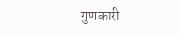गुणकारी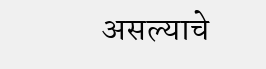असल्याचे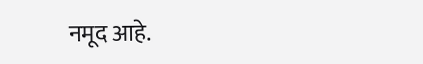नमूद आहे.